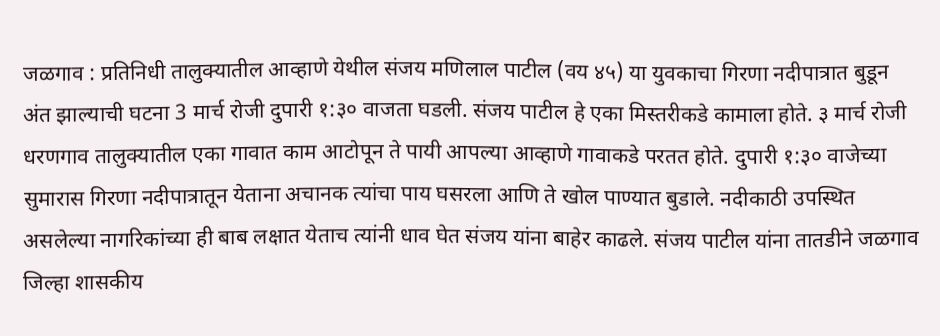जळगाव : प्रतिनिधी तालुक्यातील आव्हाणे येथील संजय मणिलाल पाटील (वय ४५) या युवकाचा गिरणा नदीपात्रात बुडून अंत झाल्याची घटना 3 मार्च रोजी दुपारी १:३० वाजता घडली. संजय पाटील हे एका मिस्तरीकडे कामाला होते. ३ मार्च रोजी धरणगाव तालुक्यातील एका गावात काम आटोपून ते पायी आपल्या आव्हाणे गावाकडे परतत होते. दुपारी १:३० वाजेच्या सुमारास गिरणा नदीपात्रातून येताना अचानक त्यांचा पाय घसरला आणि ते खोल पाण्यात बुडाले. नदीकाठी उपस्थित असलेल्या नागरिकांच्या ही बाब लक्षात येताच त्यांनी धाव घेत संजय यांना बाहेर काढले. संजय पाटील यांना तातडीने जळगाव जिल्हा शासकीय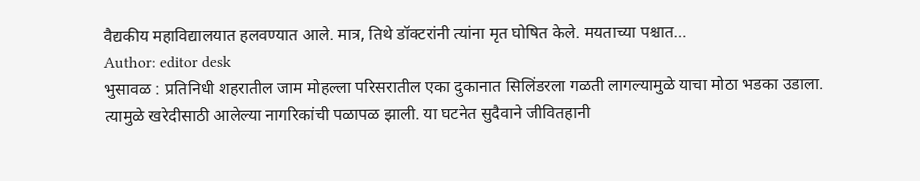वैद्यकीय महाविद्यालयात हलवण्यात आले. मात्र, तिथे डॉक्टरांनी त्यांना मृत घोषित केले. मयताच्या पश्चात…
Author: editor desk
भुसावळ : प्रतिनिधी शहरातील जाम मोहल्ला परिसरातील एका दुकानात सिलिंडरला गळती लागल्यामुळे याचा मोठा भडका उडाला. त्यामुळे खरेदीसाठी आलेल्या नागरिकांची पळापळ झाली. या घटनेत सुदैवाने जीवितहानी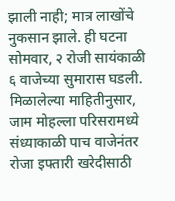झाली नाही; मात्र लाखोंचे नुकसान झाले. ही घटना सोमवार, २ रोजी सायंकाळी ६ वाजेच्या सुमारास घडली. मिळालेल्या माहितीनुसार, जाम मोहल्ला परिसरामध्ये संध्याकाळी पाच वाजेनंतर रोजा इफ्तारी खरेदीसाठी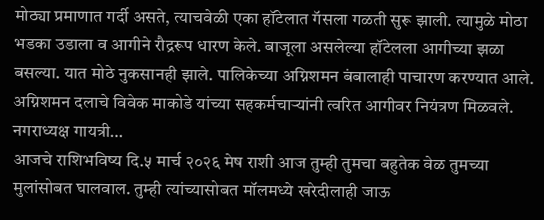मोठ्या प्रमाणात गर्दी असते, त्याचवेळी एका हॉटेलात गॅसला गळती सुरू झाली. त्यामुळे मोठा भडका उडाला व आगीने रौद्ररूप धारण केले. बाजूला असलेल्या हॉटेलला आगीच्या झळा बसल्या. यात मोठे नुकसानही झाले. पालिकेच्या अग्निशमन बंबालाही पाचारण करण्यात आले. अग्निशमन दलाचे विवेक माकोडे यांच्या सहकर्मचाऱ्यांनी त्वरित आगीवर नियंत्रण मिळवले. नगराध्यक्ष गायत्री…
आजचे राशिभविष्य दि.५ मार्च २०२६ मेष राशी आज तुम्ही तुमचा बहुतेक वेळ तुमच्या मुलांसोबत घालवाल. तुम्ही त्यांच्यासोबत मॉलमध्ये खरेदीलाही जाऊ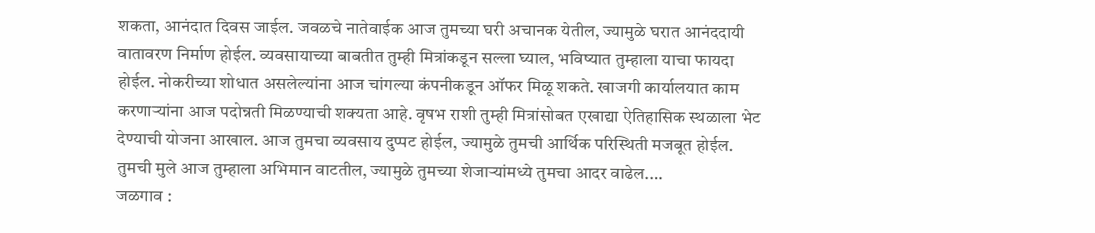शकता, आनंदात दिवस जाईल. जवळचे नातेवाईक आज तुमच्या घरी अचानक येतील, ज्यामुळे घरात आनंददायी वातावरण निर्माण होईल. व्यवसायाच्या बाबतीत तुम्ही मित्रांकडून सल्ला घ्याल, भविष्यात तुम्हाला याचा फायदा होईल. नोकरीच्या शोधात असलेल्यांना आज चांगल्या कंपनीकडून ऑफर मिळू शकते. खाजगी कार्यालयात काम करणाऱ्यांना आज पदोन्नती मिळण्याची शक्यता आहे. वृषभ राशी तुम्ही मित्रांसोबत एखाद्या ऐतिहासिक स्थळाला भेट देण्याची योजना आखाल. आज तुमचा व्यवसाय दुप्पट होईल, ज्यामुळे तुमची आर्थिक परिस्थिती मजबूत होईल. तुमची मुले आज तुम्हाला अभिमान वाटतील, ज्यामुळे तुमच्या शेजाऱ्यांमध्ये तुमचा आदर वाढेल.…
जळगाव :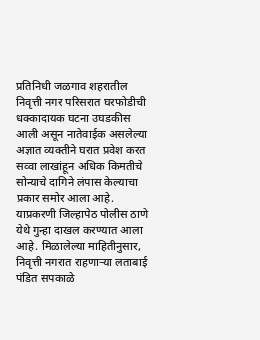प्रतिनिधी जळगाव शहरातील निवृत्ती नगर परिसरात घरफोडीची धक्कादायक घटना उघडकीस आली असून नातेवाईक असलेल्या अज्ञात व्यक्तीने घरात प्रवेश करत सव्वा लाखांहून अधिक किमतीचे सोन्याचे दागिने लंपास केल्याचा प्रकार समोर आला आहे. याप्रकरणी जिल्हापेठ पोलीस ठाणे येथे गुन्हा दाखल करण्यात आला आहे. मिळालेल्या माहितीनुसार, निवृत्ती नगरात राहणाऱ्या लताबाई पंडित सपकाळे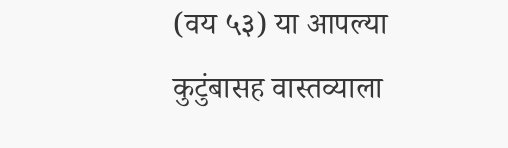(वय ५३) या आपल्या कुटुंबासह वास्तव्याला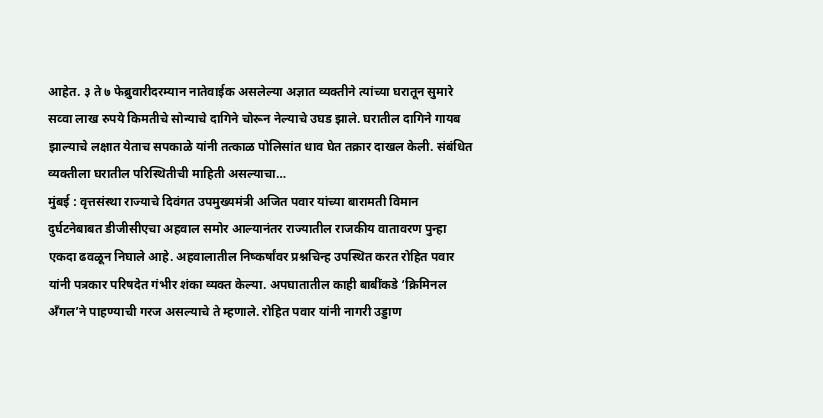आहेत. ३ ते ७ फेब्रुवारीदरम्यान नातेवाईक असलेल्या अज्ञात व्यक्तीने त्यांच्या घरातून सुमारे सव्वा लाख रुपये किमतीचे सोन्याचे दागिने चोरून नेल्याचे उघड झाले. घरातील दागिने गायब झाल्याचे लक्षात येताच सपकाळे यांनी तत्काळ पोलिसांत धाव घेत तक्रार दाखल केली. संबंधित व्यक्तीला घरातील परिस्थितीची माहिती असल्याचा…
मुंबई : वृत्तसंस्था राज्याचे दिवंगत उपमुख्यमंत्री अजित पवार यांच्या बारामती विमान दुर्घटनेबाबत डीजीसीएचा अहवाल समोर आल्यानंतर राज्यातील राजकीय वातावरण पुन्हा एकदा ढवळून निघाले आहे. अहवालातील निष्कर्षांवर प्रश्नचिन्ह उपस्थित करत रोहित पवार यांनी पत्रकार परिषदेत गंभीर शंका व्यक्त केल्या. अपघातातील काही बाबींकडे ‘क्रिमिनल अँगल’ने पाहण्याची गरज असल्याचे ते म्हणाले. रोहित पवार यांनी नागरी उड्डाण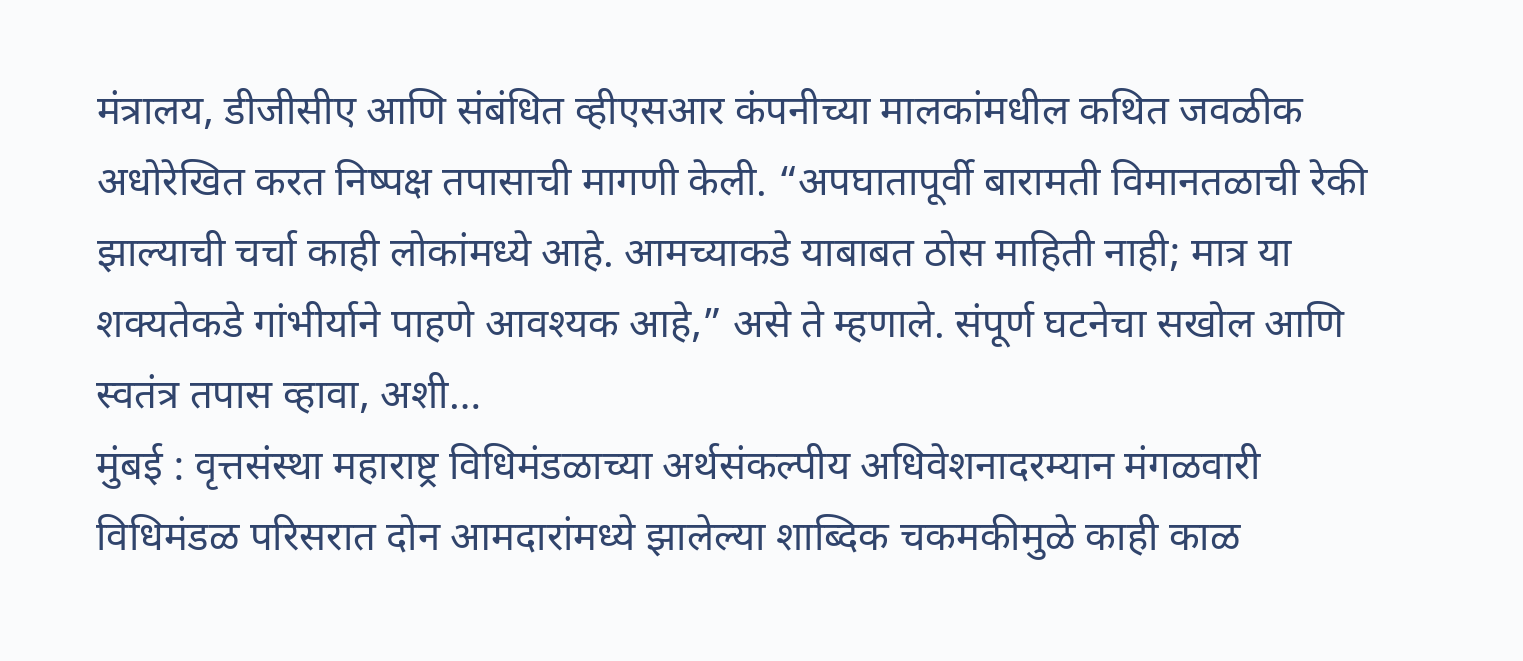मंत्रालय, डीजीसीए आणि संबंधित व्हीएसआर कंपनीच्या मालकांमधील कथित जवळीक अधोरेखित करत निष्पक्ष तपासाची मागणी केली. “अपघातापूर्वी बारामती विमानतळाची रेकी झाल्याची चर्चा काही लोकांमध्ये आहे. आमच्याकडे याबाबत ठोस माहिती नाही; मात्र या शक्यतेकडे गांभीर्याने पाहणे आवश्यक आहे,” असे ते म्हणाले. संपूर्ण घटनेचा सखोल आणि स्वतंत्र तपास व्हावा, अशी…
मुंबई : वृत्तसंस्था महाराष्ट्र विधिमंडळाच्या अर्थसंकल्पीय अधिवेशनादरम्यान मंगळवारी विधिमंडळ परिसरात दोन आमदारांमध्ये झालेल्या शाब्दिक चकमकीमुळे काही काळ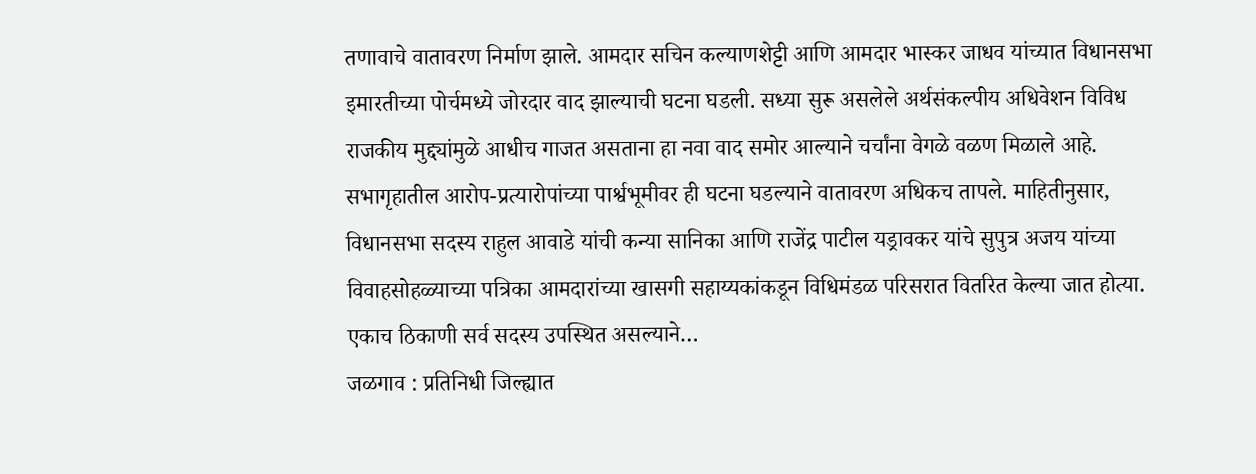तणावाचे वातावरण निर्माण झाले. आमदार सचिन कल्याणशेट्टी आणि आमदार भास्कर जाधव यांच्यात विधानसभा इमारतीच्या पोर्चमध्ये जोरदार वाद झाल्याची घटना घडली. सध्या सुरू असलेले अर्थसंकल्पीय अधिवेशन विविध राजकीय मुद्द्यांमुळे आधीच गाजत असताना हा नवा वाद समोर आल्याने चर्चांना वेगळे वळण मिळाले आहे. सभागृहातील आरोप-प्रत्यारोपांच्या पार्श्वभूमीवर ही घटना घडल्याने वातावरण अधिकच तापले. माहितीनुसार, विधानसभा सदस्य राहुल आवाडे यांची कन्या सानिका आणि राजेंद्र पाटील यड्रावकर यांचे सुपुत्र अजय यांच्या विवाहसोहळ्याच्या पत्रिका आमदारांच्या खासगी सहाय्यकांकडून विधिमंडळ परिसरात वितरित केल्या जात होत्या. एकाच ठिकाणी सर्व सदस्य उपस्थित असल्याने…
जळगाव : प्रतिनिधी जिल्ह्यात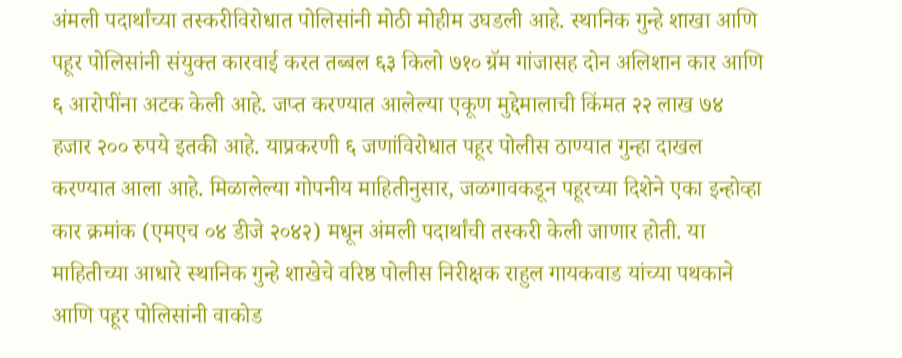अंमली पदार्थांच्या तस्करीविरोधात पोलिसांनी मोठी मोहीम उघडली आहे. स्थानिक गुन्हे शाखा आणि पहूर पोलिसांनी संयुक्त कारवाई करत तब्बल ६३ किलो ७१० ग्रॅम गांजासह दोन अलिशान कार आणि ६ आरोपींना अटक केली आहे. जप्त करण्यात आलेल्या एकूण मुद्देमालाची किंमत २२ लाख ७४ हजार २०० रुपये इतकी आहे. याप्रकरणी ६ जणांविरोधात पहूर पोलीस ठाण्यात गुन्हा दाखल करण्यात आला आहे. मिळालेल्या गोपनीय माहितीनुसार, जळगावकडून पहूरच्या दिशेने एका इन्होव्हा कार क्रमांक (एमएच ०४ डीजे २०४२) मधून अंमली पदार्थांची तस्करी केली जाणार होती. या माहितीच्या आधारे स्थानिक गुन्हे शाखेचे वरिष्ठ पोलीस निरीक्षक राहुल गायकवाड यांच्या पथकाने आणि पहूर पोलिसांनी वाकोड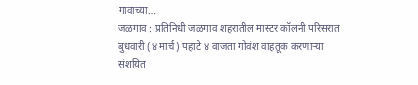गावाच्या…
जळगाव : प्रतिनिधी जळगाव शहरातील मास्टर कॉलनी परिसरात बुधवारी (४ मार्च) पहाटे ४ वाजता गोवंश वाहतूक करणाऱ्या संशयित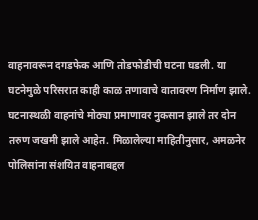वाहनावरून दगडफेक आणि तोडफोडीची घटना घडली. या घटनेमुळे परिसरात काही काळ तणावाचे वातावरण निर्माण झाले. घटनास्थळी वाहनांचे मोठ्या प्रमाणावर नुकसान झाले तर दोन तरुण जखमी झाले आहेत. मिळालेल्या माहितीनुसार, अमळनेर पोलिसांना संशयित वाहनाबद्दल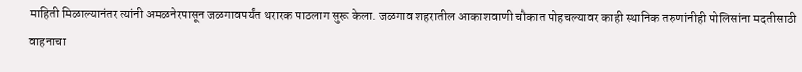माहिती मिळाल्यानंतर त्यांनी अमळनेरपासून जळगावपर्यंत थरारक पाठलाग सुरू केला. जळगाव शहरातील आकाशवाणी चौकात पोहचल्यावर काही स्थानिक तरुणांनीही पोलिसांना मदतीसाठी वाहनाचा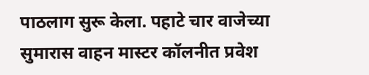पाठलाग सुरू केला. पहाटे चार वाजेच्या सुमारास वाहन मास्टर कॉलनीत प्रवेश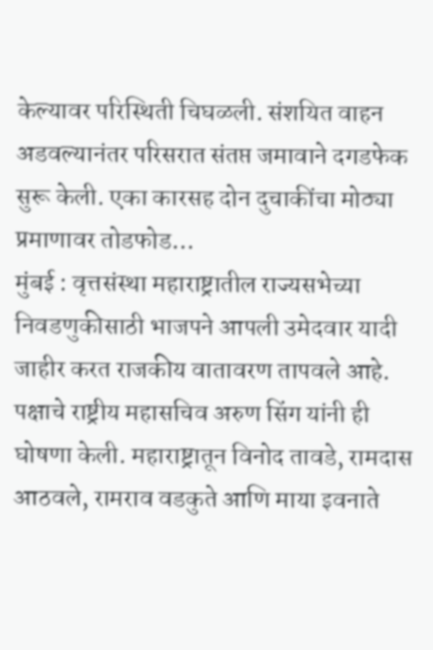केल्यावर परिस्थिती चिघळली. संशयित वाहन अडवल्यानंतर परिसरात संतप्त जमावाने दगडफेक सुरू केली. एका कारसह दोन दुचाकींचा मोठ्या प्रमाणावर तोडफोड…
मुंबई : वृत्तसंस्था महाराष्ट्रातील राज्यसभेच्या निवडणुकीसाठी भाजपने आपली उमेदवार यादी जाहीर करत राजकीय वातावरण तापवले आहे. पक्षाचे राष्ट्रीय महासचिव अरुण सिंग यांनी ही घोषणा केली. महाराष्ट्रातून विनोद तावडे, रामदास आठवले, रामराव वडकुते आणि माया इवनाते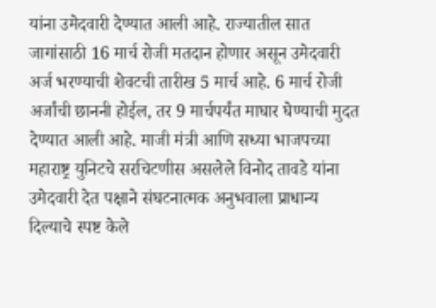यांना उमेदवारी देण्यात आली आहे. राज्यातील सात जागांसाठी 16 मार्च रोजी मतदान होणार असून उमेदवारी अर्ज भरण्याची शेवटची तारीख 5 मार्च आहे. 6 मार्च रोजी अर्जांची छाननी होईल, तर 9 मार्चपर्यंत माघार घेण्याची मुदत देण्यात आली आहे. माजी मंत्री आणि सध्या भाजपच्या महाराष्ट्र युनिटचे सरचिटणीस असलेले विनोद तावडे यांना उमेदवारी देत पक्षाने संघटनात्मक अनुभवाला प्राधान्य दिल्याचे स्पष्ट केले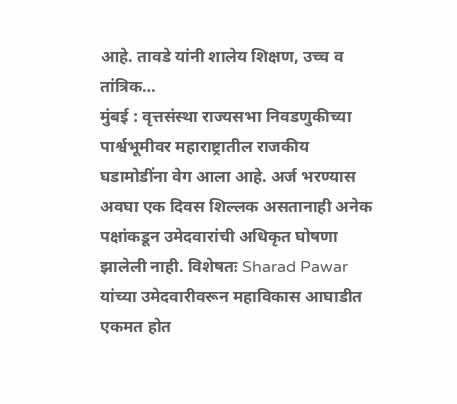आहे. तावडे यांनी शालेय शिक्षण, उच्च व तांत्रिक…
मुंबई : वृत्तसंस्था राज्यसभा निवडणुकीच्या पार्श्वभूमीवर महाराष्ट्रातील राजकीय घडामोडींना वेग आला आहे. अर्ज भरण्यास अवघा एक दिवस शिल्लक असतानाही अनेक पक्षांकडून उमेदवारांची अधिकृत घोषणा झालेली नाही. विशेषतः Sharad Pawar यांच्या उमेदवारीवरून महाविकास आघाडीत एकमत होत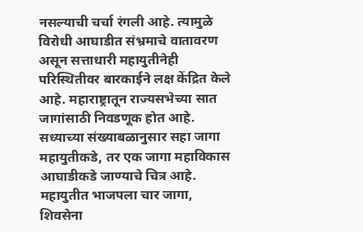नसल्याची चर्चा रंगली आहे. त्यामुळे विरोधी आघाडीत संभ्रमाचे वातावरण असून सत्ताधारी महायुतीनेही परिस्थितीवर बारकाईने लक्ष केंद्रित केले आहे. महाराष्ट्रातून राज्यसभेच्या सात जागांसाठी निवडणूक होत आहे. सध्याच्या संख्याबळानुसार सहा जागा महायुतीकडे, तर एक जागा महाविकास आघाडीकडे जाण्याचे चित्र आहे. महायुतीत भाजपला चार जागा, शिवसेना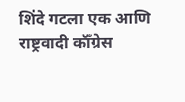शिंदे गटला एक आणि राष्ट्रवादी कॉँग्रेस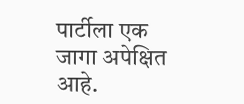पार्टीला एक जागा अपेक्षित आहे.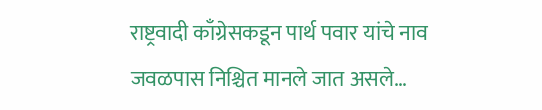राष्ट्रवादी काँग्रेसकडून पार्थ पवार यांचे नाव जवळपास निश्चित मानले जात असले…